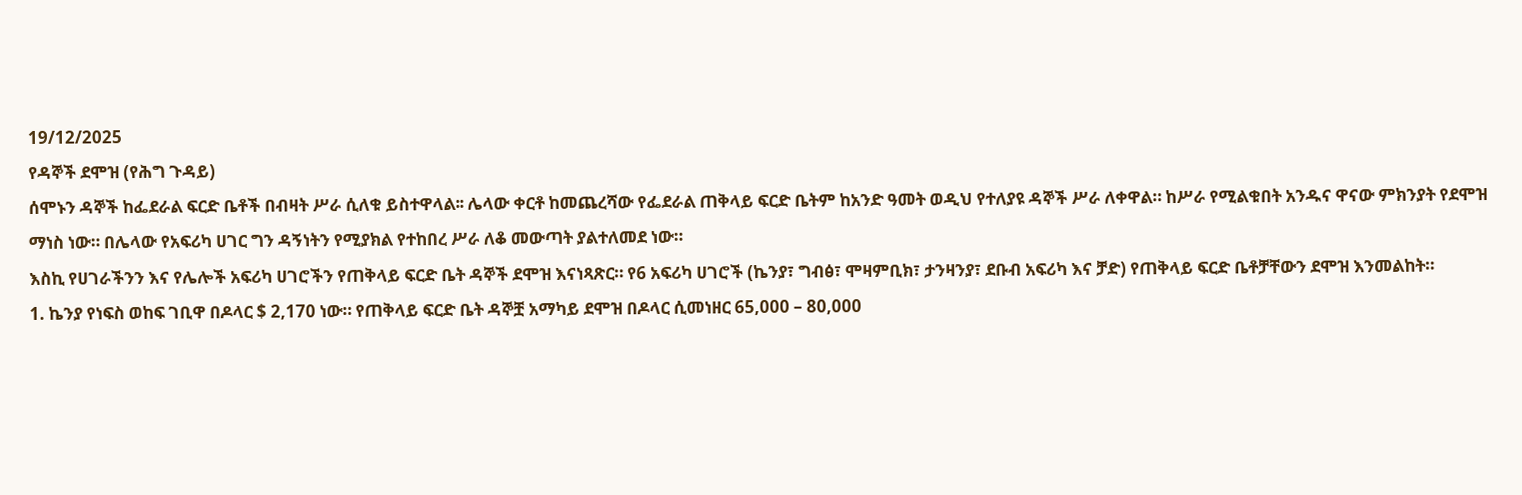19/12/2025
የዳኞች ደሞዝ (የሕግ ጉዳይ)
ሰሞኑን ዳኞች ከፌደራል ፍርድ ቤቶች በብዛት ሥራ ሲለቁ ይስተዋላል፡፡ ሌላው ቀርቶ ከመጨረሻው የፌደራል ጠቅላይ ፍርድ ቤትም ከአንድ ዓመት ወዲህ የተለያዩ ዳኞች ሥራ ለቀዋል። ከሥራ የሚልቁበት አንዱና ዋናው ምክንያት የደሞዝ ማነስ ነው። በሌላው የአፍሪካ ሀገር ግን ዳኝነትን የሚያክል የተከበረ ሥራ ለቆ መውጣት ያልተለመደ ነው።
እስኪ የሀገራችንን እና የሌሎች አፍሪካ ሀገሮችን የጠቅላይ ፍርድ ቤት ዳኞች ደሞዝ እናነጻጽር። የ6 አፍሪካ ሀገሮች (ኬንያ፣ ግብፅ፣ ሞዛምቢክ፣ ታንዛንያ፣ ደቡብ አፍሪካ እና ቻድ) የጠቅላይ ፍርድ ቤቶቻቸውን ደሞዝ እንመልከት።
1. ኬንያ የነፍስ ወከፍ ገቢዋ በዶላር $ 2,170 ነው። የጠቅላይ ፍርድ ቤት ዳኞቿ አማካይ ደሞዝ በዶላር ሲመነዘር 65,000 – 80,000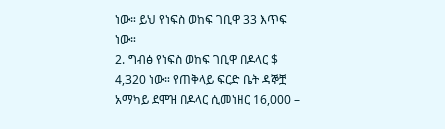ነው። ይህ የነፍስ ወከፍ ገቢዋ 33 እጥፍ ነው።
2. ግብፅ የነፍስ ወከፍ ገቢዋ በዶላር $ 4,320 ነው። የጠቅላይ ፍርድ ቤት ዳኞቿ አማካይ ደሞዝ በዶላር ሲመነዘር 16,000 –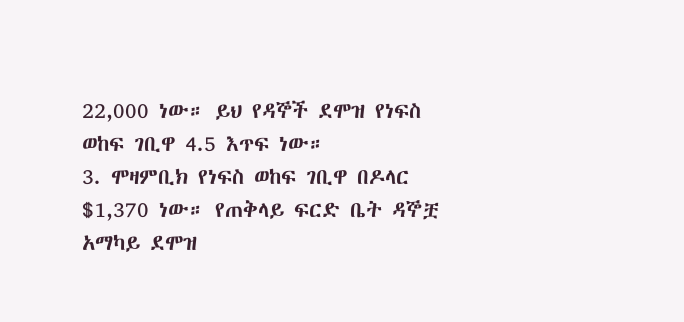22,000 ነው። ይህ የዳኞች ደሞዝ የነፍስ ወከፍ ገቢዋ 4.5 እጥፍ ነው።
3. ሞዛምቢክ የነፍስ ወከፍ ገቢዋ በዶላር $1,370 ነው። የጠቅላይ ፍርድ ቤት ዳኞቿ አማካይ ደሞዝ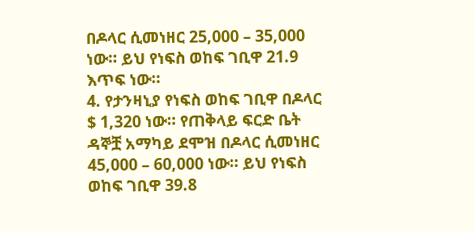በዶላር ሲመነዘር 25,000 – 35,000 ነው። ይህ የነፍስ ወከፍ ገቢዋ 21.9 እጥፍ ነው።
4. የታንዛኒያ የነፍስ ወከፍ ገቢዋ በዶላር $ 1,320 ነው። የጠቅላይ ፍርድ ቤት ዳኞቿ አማካይ ደሞዝ በዶላር ሲመነዘር 45,000 – 60,000 ነው። ይህ የነፍስ ወከፍ ገቢዋ 39.8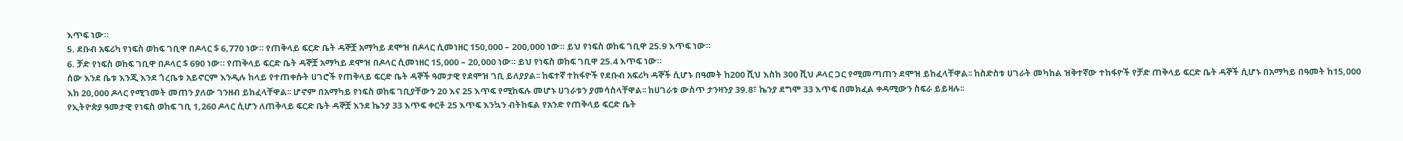እጥፍ ነው።
5. ደቡብ አፍሪካ የነፍስ ወከፍ ገቢዋ በዶላር $ 6,770 ነው። የጠቅላይ ፍርድ ቤት ዳኞቿ አማካይ ደሞዝ በዶላር ሲመነዘር 150,000 – 200,000 ነው። ይህ የነፍስ ወከፍ ገቢዋ 25.9 እጥፍ ነው።
6. ቻድ የነፍስ ወከፍ ገቢዋ በዶላር $ 690 ነው። የጠቅላይ ፍርድ ቤት ዳኞቿ አማካይ ደሞዝ በዶላር ሲመነዘር 15,000 – 20,000 ነው። ይህ የነፍስ ወከፍ ገቢዋ 25.4 እጥፍ ነው።
ሰው እንደ ቤቱ እንጂ እንደ ጎረቤቱ አይኖርም እንዲሉ ከላይ የተጠቀሱት ሀገሮች የጠቅላይ ፍርድ ቤት ዳኞች ዓመታዊ የደሞዝ ገቢ ይለያያል፡፡ ከፍተኛ ተከፋዮች የደቡብ አፍሪካ ዳኞች ሲሆኑ በዓመት ከ200 ሺህ እስከ 300 ሺህ ዶላር ጋር የሚመጣጠን ደሞዝ ይከፈላቸዋል፡፡ ከስድስቱ ሀገራት መካከል ዝቅተኛው ተከፋዮች የቻድ ጠቅላይ ፍርድ ቤት ዳኞች ሲሆኑ በአማካይ በዓመት ከ15,000 እከ 20,000 ዶላር የሚገመት መጠን ያለው ገንዘብ ይከፈላቸዋል፡፡ ሆኖም በአማካይ የነፍስ ወከፍ ገቢያቸውን 20 እና 25 እጥፍ የሚከፍሉ መሆኑ ሀገራቱን ያመሳስላቸዋል፡፡ ከሀገራቱ ውስጥ ታንዛንያ 39.8፣ ኬንያ ደግሞ 33 እጥፍ በመክፈል ቀዳሚውን ስፍራ ይይዛሉ፡፡
የኢትዮጵያ ዓመታዊ የነፍስ ወከፍ ገቢ 1,260 ዶላር ሲሆን ለጠቅላይ ፍርድ ቤት ዳኞቿ እንደ ኬንያ 33 እጥፍ ቀርቶ 25 እጥፍ እንኳን ብትከፍል የአንድ የጠቅላይ ፍርድ ቤት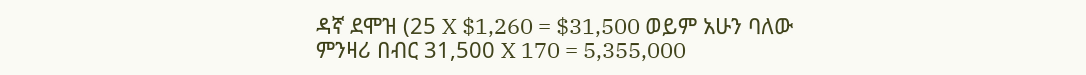ዳኛ ደሞዝ (25 X $1,260 = $31,500 ወይም አሁን ባለው ምንዛሪ በብር 31,500 X 170 = 5,355,000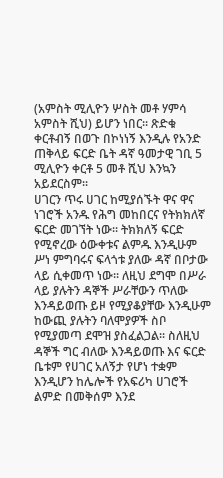(አምስት ሚሊዮን ሦስት መቶ ሃምሳ አምስት ሺህ) ይሆን ነበር፡፡ ጽድቁ ቀርቶብኝ በወጉ በኮነነኝ እንዲሉ የአንድ ጠቅላይ ፍርድ ቤት ዳኛ ዓመታዊ ገቢ 5 ሚሊዮን ቀርቶ 5 መቶ ሺህ እንኳን አይደርስም፡፡
ሀገርን ጥሩ ሀገር ከሚያሰኙት ዋና ዋና ነገሮች አንዱ የሕግ መከበርና የትክክለኛ ፍርድ መገኘት ነው፡፡ ትክክለኝ ፍርድ የሚኖረው ዕውቀቱና ልምዱ እንዲሁም ሥነ ምግባሩና ፍላጎቱ ያለው ዳኛ በቦታው ላይ ሲቀመጥ ነው፡፡ ለዚህ ደግሞ በሥራ ላይ ያሉትን ዳኞች ሥራቸውን ጥለው እንዳይወጡ ይዞ የሚያቆያቸው እንዲሁም ከውጪ ያሉትን ባለሞያዎች ስቦ የሚያመጣ ደሞዝ ያስፈልጋል፡፡ ስለዚህ ዳኞች ግር ብለው እንዳይወጡ እና ፍርድ ቤቱም የሀገር አለኝታ የሆነ ተቋም እንዲሆን ከሌሎች የአፍሪካ ሀገሮች ልምድ በመቅሰም እንደ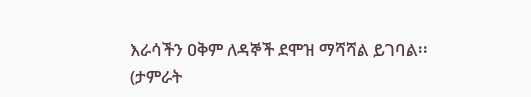እራሳችን ዐቅም ለዳኞች ደሞዝ ማሻሻል ይገባል፡፡
(ታምራት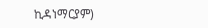ኪዳነማርያም)